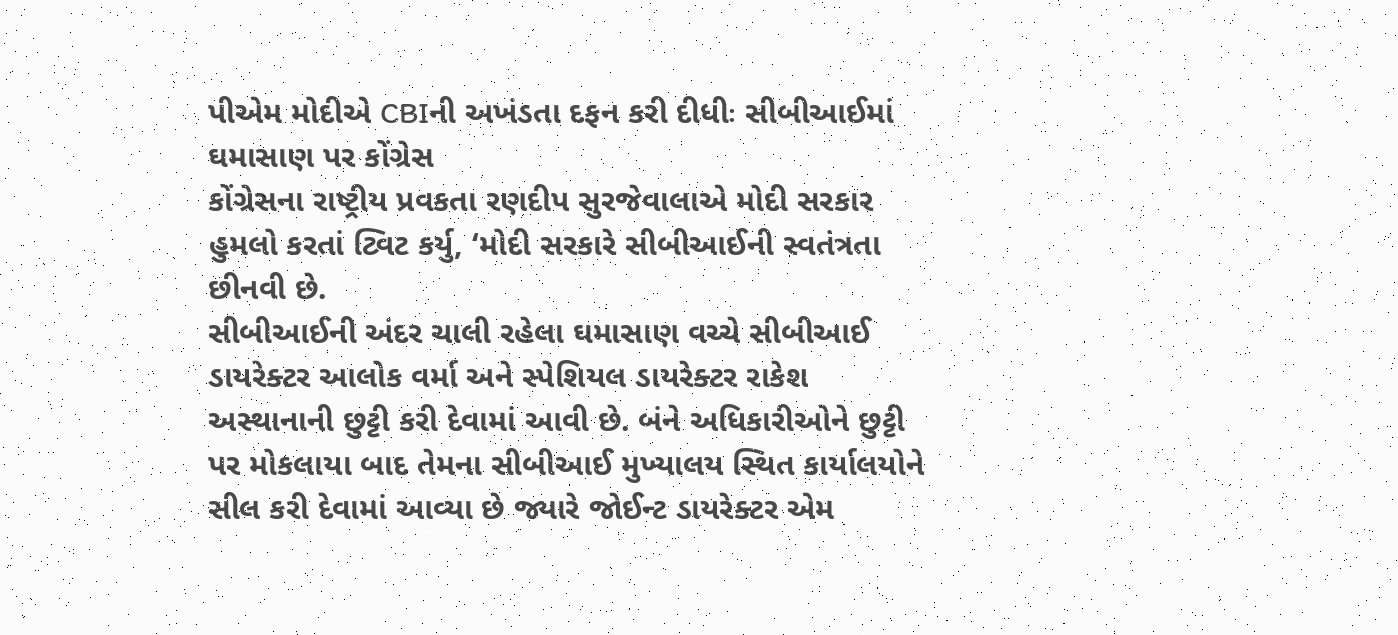પીએમ મોદીએ CBIની અખંડતા દફન કરી દીધીઃ સીબીઆઈમાં ઘમાસાણ પર કોંગ્રેસ
કોંગ્રેસના રાષ્ટ્રીય પ્રવકતા રણદીપ સુરજેવાલાએ મોદી સરકાર હુમલો કરતાં ટ્વિટ કર્યુ, ‘મોદી સરકારે સીબીઆઈની સ્વતંત્રતા છીનવી છે.
સીબીઆઈની અંદર ચાલી રહેલા ઘમાસાણ વચ્ચે સીબીઆઈ ડાયરેક્ટર આલોક વર્મા અને સ્પેશિયલ ડાયરેક્ટર રાકેશ અસ્થાનાની છુટ્ટી કરી દેવામાં આવી છે. બંને અધિકારીઓને છુટ્ટી પર મોકલાયા બાદ તેમના સીબીઆઈ મુખ્યાલય સ્થિત કાર્યાલયોને સીલ કરી દેવામાં આવ્યા છે જ્યારે જોઈન્ટ ડાયરેક્ટર એમ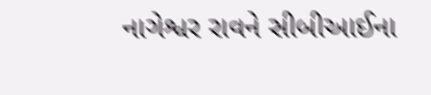નાગેશ્વર રાવને સીબીઆઈના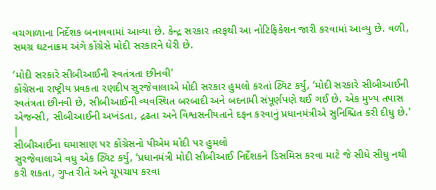વચગાળાના નિર્દેશક બનાવવામાં આવ્યા છે. કેન્દ્ર સરકાર તરફથી આ નોટિફિકેશન જારી કરવામાં આવ્યુ છે. વળી, સમગ્ર ઘટનાક્રમ અંગે કોંગ્રેસે મોદી સરકારને ઘેરી છે.

‘મોદી સરકારે સીબીઆઈની સ્વતંત્રતા છીનવી'
કોંગ્રેસના રાષ્ટ્રીય પ્રવકતા રણદીપ સુરજેવાલાએ મોદી સરકાર હુમલો કરતાં ટ્વિટ કર્યુ, ‘મોદી સરકારે સીબીઆઈની સ્વતંત્રતા છીનવી છે, સીબીઆઈની વ્યવસ્થિત બરબાદી અને બદનામી સંપૂર્ણપણે થઈ ગઈ છે. એક મુખ્ય તપાસ એજન્સી, સીબીઆઈની અખંડતા, દ્રઢતા અને વિશ્વસનીયતાને દફન કરવાનું પ્રધાનમંત્રીએ સુનિશ્ચિત કરી દીધુ છે.'
|
સીબીઆઈના ઘમાસાણ પર કોંગ્રેસનો પીએમ મોદી પર હુમલો
સુરજેવાલાએ વધુ એક ટ્વિટ કર્યુ, ‘પ્રધાનમંત્રી મોદી સીબીઆઈ નિર્દેશકને ડિસમિસ કરવા માટે જે સીધે સીધુ નથી કરી શકતા, ગુપ્ત રીતે અને ચૂપચાપ કરવા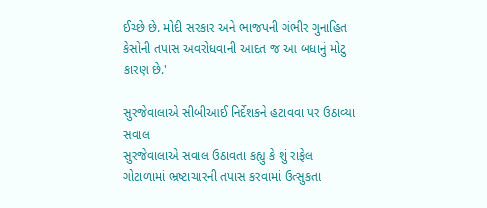ઈચ્છે છે. મોદી સરકાર અને ભાજપની ગંભીર ગુનાહિત કેસોની તપાસ અવરોધવાની આદત જ આ બધાનું મોટુ કારણ છે.'

સુરજેવાલાએ સીબીઆઈ નિર્દેશકને હટાવવા પર ઉઠાવ્યા સવાલ
સુરજેવાલાએ સવાલ ઉઠાવતા કહ્યુ કે શું રાફેલ ગોટાળામાં ભ્રષ્ટાચારની તપાસ કરવામાં ઉત્સુકતા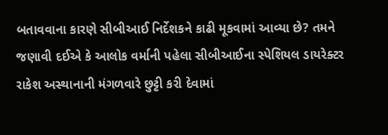બતાવવાના કારણે સીબીઆઈ નિર્દેશકને કાઢી મૂકવામાં આવ્યા છે? તમને જણાવી દઈએ કે આલોક વર્માની પહેલા સીબીઆઈના સ્પેશિયલ ડાયરેક્ટર રાકેશ અસ્થાનાની મંગળવારે છુટ્ટી કરી દેવામાં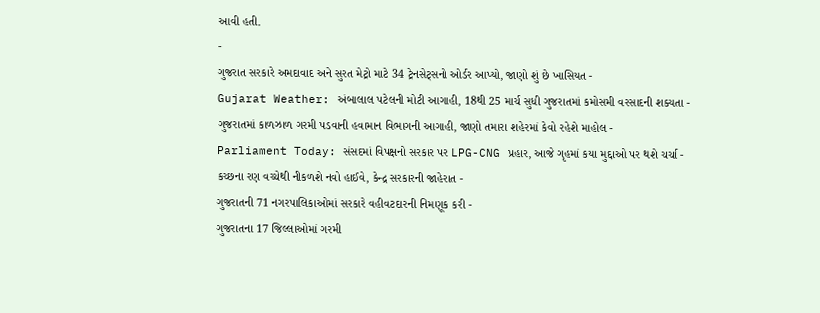આવી હતી.
-
ગુજરાત સરકારે અમદાવાદ અને સુરત મેટ્રો માટે 34 ટ્રેનસેટ્સનો ઓર્ડર આપ્યો, જાણો શું છે ખાસિયત -
Gujarat Weather: અંબાલાલ પટેલની મોટી આગાહી, 18થી 25 માર્ચ સુધી ગુજરાતમાં કમોસમી વરસાદની શક્યતા -
ગુજરાતમાં કાળઝાળ ગરમી પડવાની હવામાન વિભાગની આગાહી, જાણો તમારા શહેરમાં કેવો રહેશે માહોલ -
Parliament Today: સંસદમાં વિપક્ષનો સરકાર પર LPG-CNG પ્રહાર, આજે ગૃહમાં કયા મુદ્દાઓ પર થશે ચર્ચા -
કચ્છના રણ વચ્ચેથી નીકળશે નવો હાઈવે, કેન્દ્ર સરકારની જાહેરાત -
ગુજરાતની 71 નગરપાલિકાઓમાં સરકારે વહીવટદારની નિમણૂક કરી -
ગુજરાતના 17 જિલ્લાઓમાં ગરમી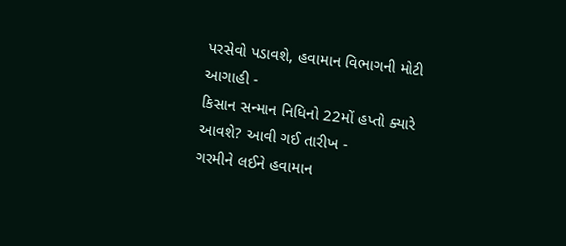પરસેવો પડાવશે, હવામાન વિભાગની મોટી આગાહી -
કિસાન સન્માન નિધિનો 22મોં હપ્તો ક્યારે આવશે? આવી ગઈ તારીખ -
ગરમીને લઈને હવામાન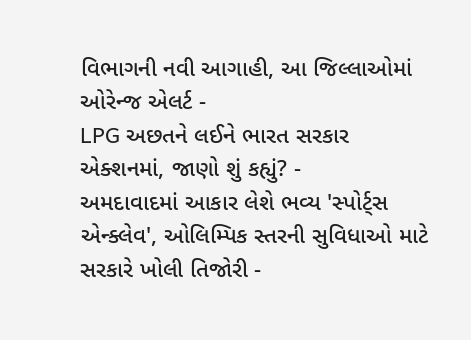વિભાગની નવી આગાહી, આ જિલ્લાઓમાં ઓરેન્જ એલર્ટ -
LPG અછતને લઈને ભારત સરકાર એક્શનમાં, જાણો શું કહ્યું? -
અમદાવાદમાં આકાર લેશે ભવ્ય 'સ્પોર્ટ્સ એન્ક્લેવ', ઓલિમ્પિક સ્તરની સુવિધાઓ માટે સરકારે ખોલી તિજોરી -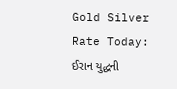Gold Silver Rate Today: ઈરાન યુદ્ધની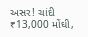અસર! ચાંદી ₹13,000 મોંઘી,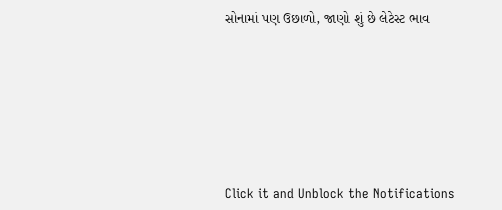સોનામાં પણ ઉછાળો, જાણો શું છે લેટેસ્ટ ભાવ







Click it and Unblock the Notifications